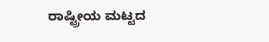ರಾಷ್ಟ್ರೀಯ ಮಟ್ಟದ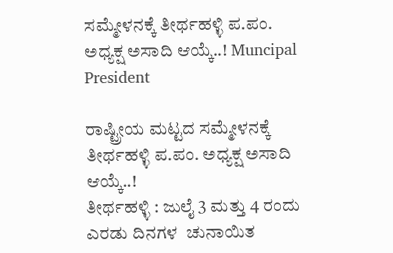ಸಮ್ಮೇಳನಕ್ಕೆ ತೀರ್ಥಹಳ್ಳಿ ಪ.ಪಂ. ಅಧ್ಯಕ್ಷ ಅಸಾದಿ ಆಯ್ಕೆ..! Muncipal President

ರಾಷ್ಟ್ರೀಯ ಮಟ್ಟದ ಸಮ್ಮೇಳನಕ್ಕೆ ತೀರ್ಥಹಳ್ಳಿ ಪ.ಪಂ. ಅಧ್ಯಕ್ಷ ಅಸಾದಿ ಆಯ್ಕೆ..!
ತೀರ್ಥಹಳ್ಳಿ : ಜುಲೈ 3 ಮತ್ತು 4 ರಂದು ಎರಡು ದಿನಗಳ  ಚುನಾಯಿತ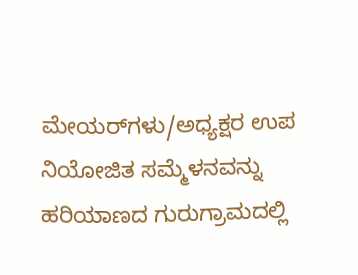ಮೇಯರ್‌ಗಳು/ಅಧ್ಯಕ್ಷರ ಉಪ ನಿಯೋಜಿತ ಸಮ್ಮೆಳನವನ್ನು ಹರಿಯಾಣದ ಗುರುಗ್ರಾಮದಲ್ಲಿ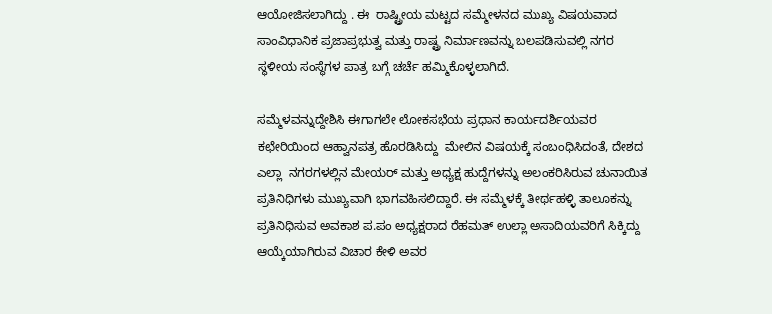ಆಯೋಜಿಸಲಾಗಿದ್ದು . ಈ  ರಾಷ್ಟ್ರೀಯ ಮಟ್ಟದ ಸಮ್ಮೇಳನದ‌ ಮುಖ್ಯ ವಿಷಯವಾದ ಸಾಂವಿಧಾನಿಕ ಪ್ರಜಾಪ್ರಭುತ್ವ ಮತ್ತು ರಾಷ್ಟ್ರ ನಿರ್ಮಾಣವನ್ನು ಬಲಪಡಿಸುವಲ್ಲಿ ನಗರ ಸ್ಥಳೀಯ ಸಂಸ್ಥೆಗಳ ಪಾತ್ರ ಬಗ್ಗೆ ಚರ್ಚೆ ಹಮ್ಮಿಕೊಳ್ಳಲಾಗಿದೆ.

ಸಮ್ಮೆಳವನ್ನುದ್ದೇಶಿಸಿ ಈಗಾಗಲೇ ಲೋಕಸಭೆಯ ಪ್ರಧಾನ ಕಾರ್ಯದರ್ಶಿಯವರ ಕಛೇರಿಯಿಂದ ಆಹ್ವಾನಪತ್ರ ಹೊರಡಿಸಿದ್ದು  ಮೇಲಿನ ವಿಷಯಕ್ಕೆ ಸಂಬಂಧಿಸಿದಂತೆ, ದೇಶದ ಎಲ್ಲಾ  ನಗರಗಳಲ್ಲಿನ ಮೇಯರ್ ಮತ್ತು ಅಧ್ಯಕ್ಷ ಹುದ್ದೆಗಳನ್ನು ಅಲಂಕರಿಸಿರುವ ಚುನಾಯಿತ ಪ್ರತಿನಿಧಿಗಳು ಮುಖ್ಯವಾಗಿ ಭಾಗವಹಿಸಲಿದ್ದಾರೆ. ಈ ಸಮ್ಮೆಳಕ್ಕೆ ತೀರ್ಥಹಳ್ಳಿ ತಾಲೂಕನ್ನು ಪ್ರತಿನಿಧಿಸುವ ಅವಕಾಶ ಪ.ಪಂ ಅಧ್ಯಕ್ಷರಾದ ರೆಹಮತ್ ಉಲ್ಲಾ ಅಸಾದಿಯವರಿಗೆ ಸಿಕ್ಕಿದ್ದು ಆಯ್ಕೆಯಾಗಿರುವ ವಿಚಾರ ಕೇಳಿ ಅವರ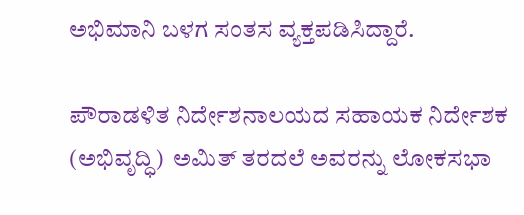ಅಭಿಮಾನಿ ಬಳಗ ಸಂತಸ ವ್ಯಕ್ತಪಡಿಸಿದ್ದಾರೆ.

ಪೌರಾಡಳಿತ ನಿರ್ದೇಶನಾಲಯದ ಸಹಾಯಕ ನಿರ್ದೇಶಕ (ಅಭಿವೃದ್ಧಿ)  ಅಮಿತ್ ತರದಲೆ ಅವರನ್ನು ಲೋಕಸಭಾ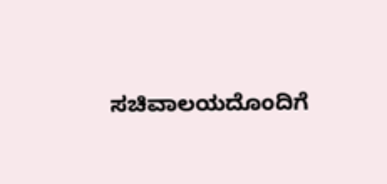ಸಚಿವಾಲಯದೊಂದಿಗೆ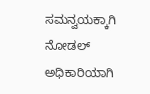ಸಮನ್ವಯಕ್ಕಾಗಿ ನೋಡಲ್ ಅಧಿಕಾರಿಯಾಗಿ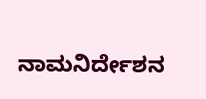ನಾಮನಿರ್ದೇಶನ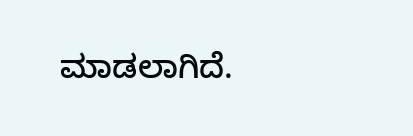ಮಾಡಲಾಗಿದೆ.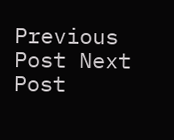Previous Post Next Post